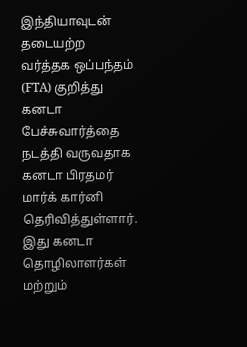இந்தியாவுடன் தடையற்ற வர்த்தக ஒப்பந்தம் (FTA) குறித்து கனடா பேச்சுவார்த்தை நடத்தி வருவதாக கனடா பிரதமர் மார்க் கார்னி தெரிவித்துள்ளார். இது கனடா தொழிலாளர்கள் மற்றும்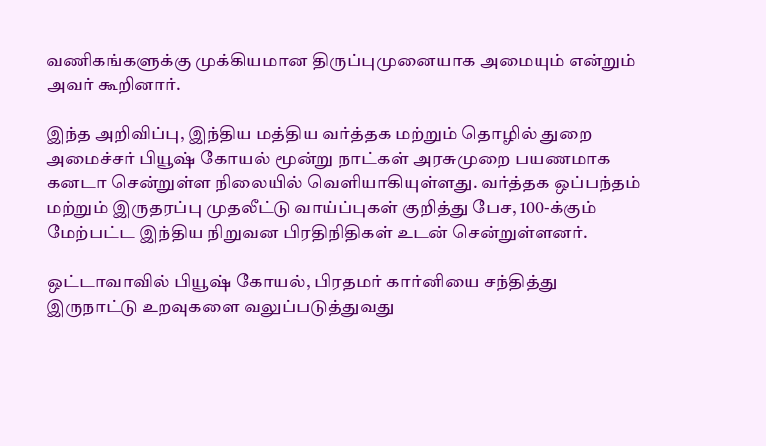வணிகங்களுக்கு முக்கியமான திருப்புமுனையாக அமையும் என்றும் அவர் கூறினார்.

இந்த அறிவிப்பு, இந்திய மத்திய வர்த்தக மற்றும் தொழில் துறை அமைச்சர் பியூஷ் கோயல் மூன்று நாட்கள் அரசுமுறை பயணமாக கனடா சென்றுள்ள நிலையில் வெளியாகியுள்ளது. வர்த்தக ஒப்பந்தம் மற்றும் இருதரப்பு முதலீட்டு வாய்ப்புகள் குறித்து பேச, 100-க்கும் மேற்பட்ட இந்திய நிறுவன பிரதிநிதிகள் உடன் சென்றுள்ளனர்.

ஒட்டாவாவில் பியூஷ் கோயல், பிரதமர் கார்னியை சந்தித்து இருநாட்டு உறவுகளை வலுப்படுத்துவது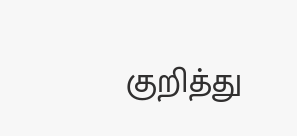குறித்து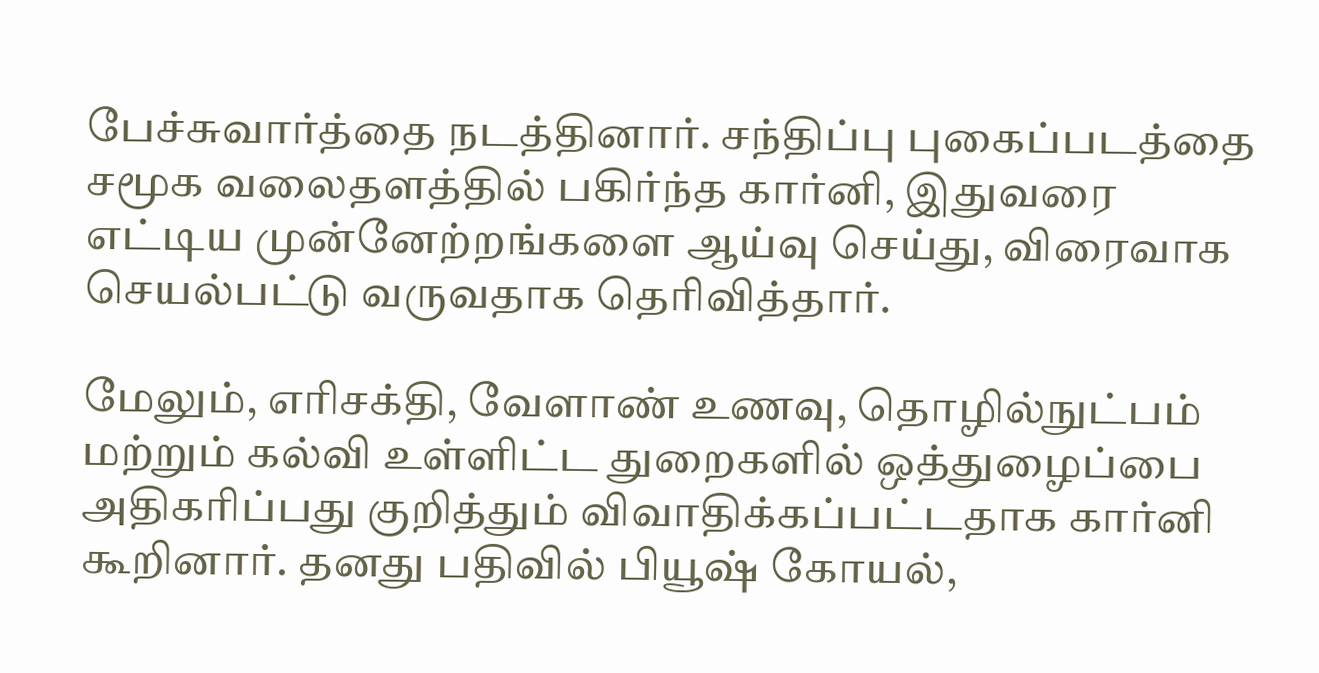பேச்சுவார்த்தை நடத்தினார். சந்திப்பு புகைப்படத்தை சமூக வலைதளத்தில் பகிர்ந்த கார்னி, இதுவரை எட்டிய முன்னேற்றங்களை ஆய்வு செய்து, விரைவாக செயல்பட்டு வருவதாக தெரிவித்தார்.

மேலும், எரிசக்தி, வேளாண் உணவு, தொழில்நுட்பம் மற்றும் கல்வி உள்ளிட்ட துறைகளில் ஒத்துழைப்பை அதிகரிப்பது குறித்தும் விவாதிக்கப்பட்டதாக கார்னி கூறினார். தனது பதிவில் பியூஷ் கோயல்,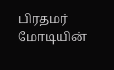பிரதமர் மோடியின்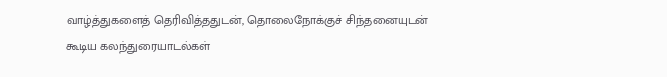வாழ்த்துகளைத் தெரிவித்ததுடன், தொலைநோக்குச் சிந்தனையுடன் கூடிய கலந்துரையாடல்கள்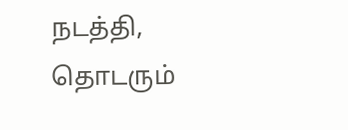நடத்தி, தொடரும்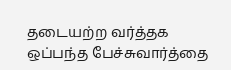தடையற்ற வர்த்தக ஒப்பந்த பேச்சுவார்த்தை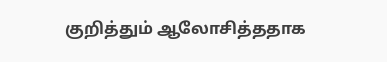குறித்தும் ஆலோசித்ததாக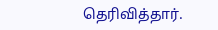தெரிவித்தார்.